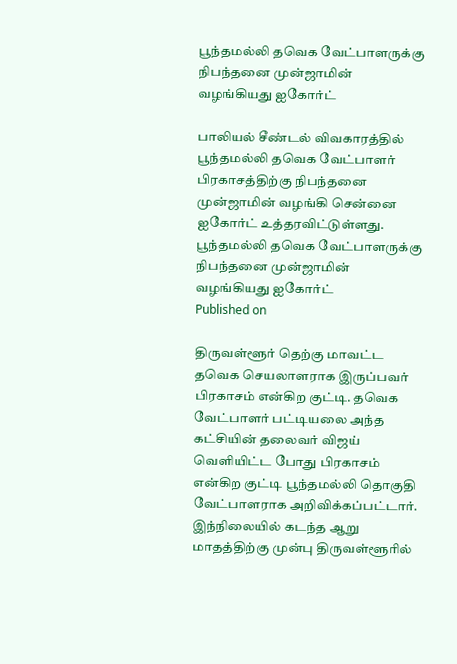பூந்தமல்லி தவெக வேட்பாளருக்கு நிபந்தனை முன்ஜாமின் வழங்கியது ஐகோர்ட்

பாலியல் சீண்டல் விவகாரத்தில் பூந்தமல்லி தவெக வேட்பாளர் பிரகாசத்திற்கு நிபந்தனை முன்ஜாமின் வழங்கி சென்னை ஐகோர்ட் உத்தரவிட்டுள்ளது.
பூந்தமல்லி தவெக வேட்பாளருக்கு நிபந்தனை முன்ஜாமின் வழங்கியது ஐகோர்ட்
Published on

திருவள்ளூர் தெற்கு மாவட்ட தவெக செயலாளராக இருப்பவர் பிரகாசம் என்கிற குட்டி. தவெக வேட்பாளர் பட்டியலை அந்த கட்சியின் தலைவர் விஜய் வெளியிட்ட போது பிரகாசம் என்கிற குட்டி பூந்தமல்லி தொகுதி வேட்பாளராக அறிவிக்கப்பட்டார். இந்நிலையில் கடந்த ஆறு மாதத்திற்கு முன்பு திருவள்ளூரில்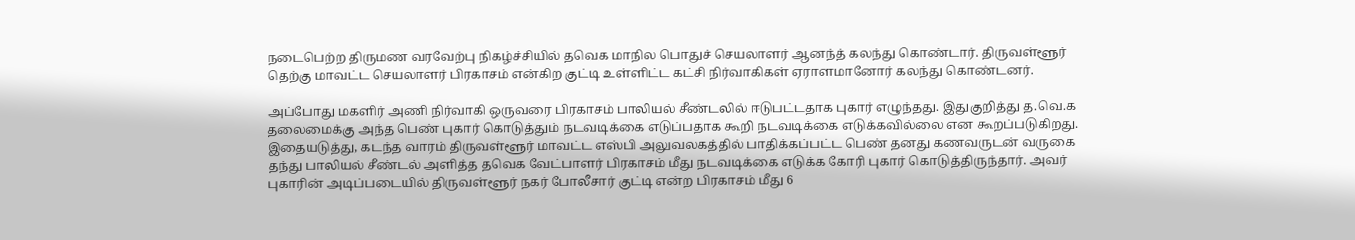நடைபெற்ற திருமண வரவேற்பு நிகழ்ச்சியில் தவெக மாநில பொதுச் செயலாளர் ஆனந்த் கலந்து கொண்டார். திருவள்ளூர் தெற்கு மாவட்ட செயலாளர் பிரகாசம் என்கிற குட்டி உள்ளிட்ட கட்சி நிர்வாகிகள் ஏராளமானோர் கலந்து கொண்டனர்.

அப்போது மகளிர் அணி நிர்வாகி ஒருவரை பிரகாசம் பாலியல் சீண்டலில் ஈடுபட்டதாக புகார் எழுந்தது. இதுகுறித்து த.வெ.க தலைமைக்கு அந்த பெண் புகார் கொடுத்தும் நடவடிக்கை எடுப்பதாக கூறி நடவடிக்கை எடுக்கவில்லை என கூறப்படுகிறது. இதையடுத்து, கடந்த வாரம் திருவள்ளூர் மாவட்ட எஸ்பி அலுவலகத்தில் பாதிக்கப்பட்ட பெண் தனது கணவருடன் வருகை தந்து பாலியல் சீண்டல் அளித்த தவெக வேட்பாளர் பிரகாசம் மீது நடவடிக்கை எடுக்க கோரி புகார் கொடுத்திருந்தார். அவர் புகாரின் அடிப்படையில் திருவள்ளூர் நகர் போலீசார் குட்டி என்ற பிரகாசம் மீது 6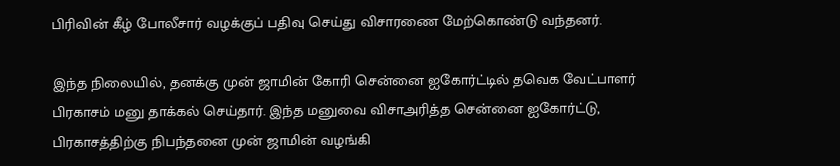பிரிவின் கீழ் போலீசார் வழக்குப் பதிவு செய்து விசாரணை மேற்கொண்டு வந்தனர்.

இந்த நிலையில், தனக்கு முன் ஜாமின் கோரி சென்னை ஐகோர்ட்டில் தவெக வேட்பாளர் பிரகாசம் மனு தாக்கல் செய்தார். இந்த மனுவை விசாஅரித்த சென்னை ஐகோர்ட்டு, பிரகாசத்திற்கு நிபந்தனை முன் ஜாமின் வழங்கி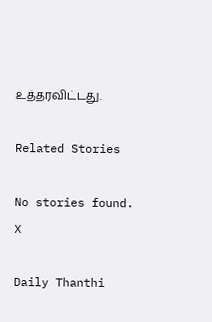உத்தரவிட்டது.

Related Stories

No stories found.
X

Daily Thanthi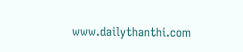www.dailythanthi.com